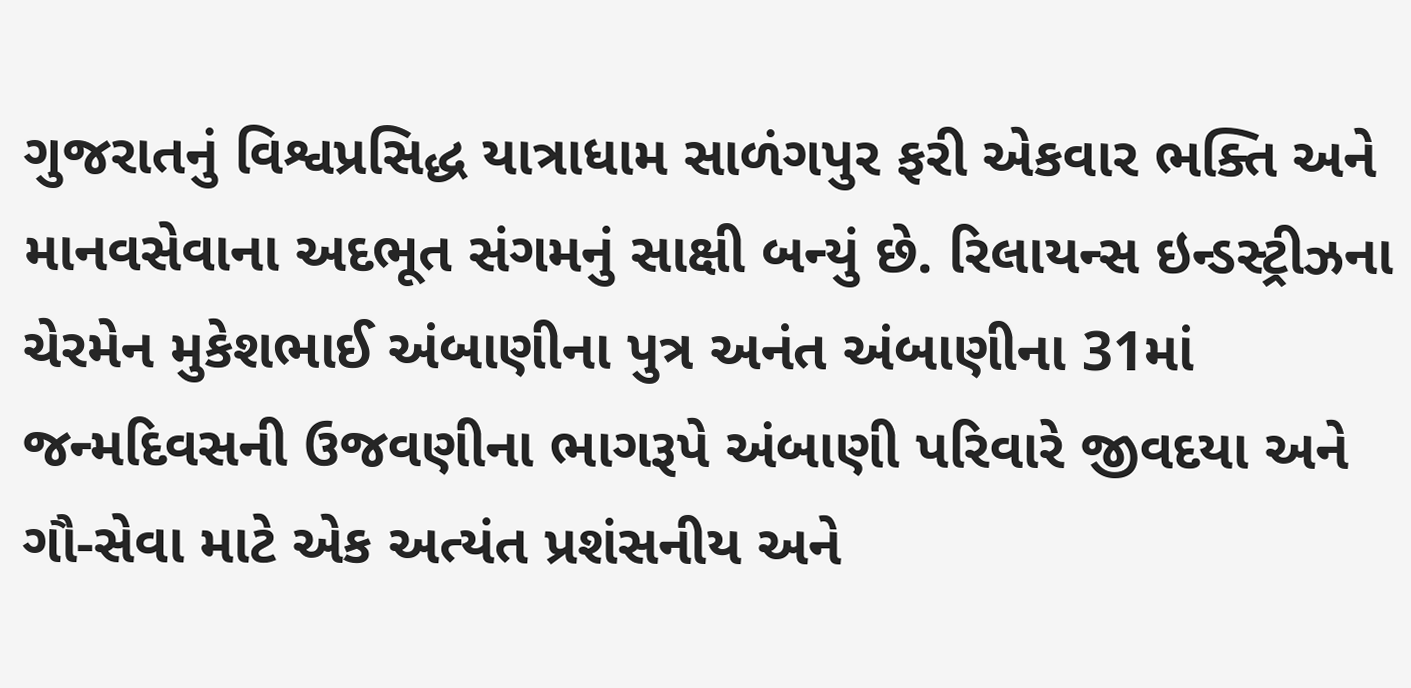ગુજરાતનું વિશ્વપ્રસિદ્ધ યાત્રાધામ સાળંગપુર ફરી એકવાર ભક્તિ અને માનવસેવાના અદભૂત સંગમનું સાક્ષી બન્યું છે. રિલાયન્સ ઇન્ડસ્ટ્રીઝના ચેરમેન મુકેશભાઈ અંબાણીના પુત્ર અનંત અંબાણીના 31માં જન્મદિવસની ઉજવણીના ભાગરૂપે અંબાણી પરિવારે જીવદયા અને ગૌ-સેવા માટે એક અત્યંત પ્રશંસનીય અને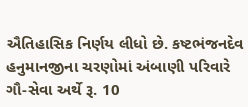ઐતિહાસિક નિર્ણય લીધો છે. કષ્ટભંજનદેવ હનુમાનજીના ચરણોમાં અંબાણી પરિવારે ગૌ-સેવા અર્થે રૂ. 10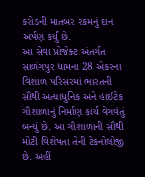કરોડની માતબર રકમનું દાન અર્પણ કર્યું છે.
આ સેવા પ્રોજેક્ટ અંતર્ગત સાળંગપુર ધામના 28 એકરના વિશાળ પરિસરમાં ભારતની સૌથી અત્યાધુનિક અને હાઈટેક ગૌશાળાનું નિર્માણ કાર્ય વેગવંતું બન્યું છે. આ ગૌશાળાની સૌથી મોટી વિશેષતા તેની ટેકનોલોજી છે. અહીં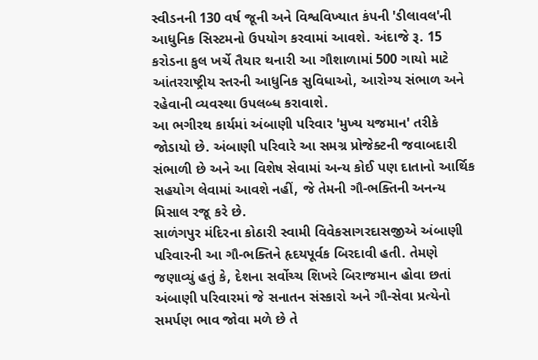સ્વીડનની 130 વર્ષ જૂની અને વિશ્વવિખ્યાત કંપની 'ડીલાવલ'ની આધુનિક સિસ્ટમનો ઉપયોગ કરવામાં આવશે. અંદાજે રૂ. 15 કરોડના કુલ ખર્ચે તૈયાર થનારી આ ગૌશાળામાં 500 ગાયો માટે આંતરરાષ્ટ્રીય સ્તરની આધુનિક સુવિધાઓ, આરોગ્ય સંભાળ અને રહેવાની વ્યવસ્થા ઉપલબ્ધ કરાવાશે.
આ ભગીરથ કાર્યમાં અંબાણી પરિવાર 'મુખ્ય યજમાન' તરીકે જોડાયો છે. અંબાણી પરિવારે આ સમગ્ર પ્રોજેક્ટની જવાબદારી સંભાળી છે અને આ વિશેષ સેવામાં અન્ય કોઈ પણ દાતાનો આર્થિક સહયોગ લેવામાં આવશે નહીં, જે તેમની ગૌ-ભક્તિની અનન્ય મિસાલ રજૂ કરે છે.
સાળંગપુર મંદિરના કોઠારી સ્વામી વિવેકસાગરદાસજીએ અંબાણી પરિવારની આ ગૌ-ભક્તિને હૃદયપૂર્વક બિરદાવી હતી. તેમણે જણાવ્યું હતું કે, દેશના સર્વોચ્ચ શિખરે બિરાજમાન હોવા છતાં અંબાણી પરિવારમાં જે સનાતન સંસ્કારો અને ગૌ-સેવા પ્રત્યેનો સમર્પણ ભાવ જોવા મળે છે તે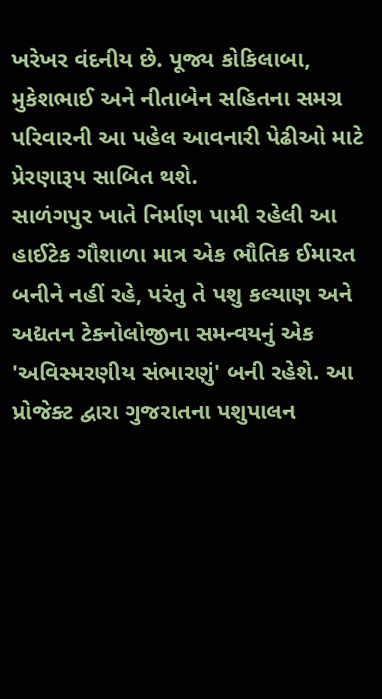ખરેખર વંદનીય છે. પૂજ્ય કોકિલાબા, મુકેશભાઈ અને નીતાબેન સહિતના સમગ્ર પરિવારની આ પહેલ આવનારી પેઢીઓ માટે પ્રેરણારૂપ સાબિત થશે.
સાળંગપુર ખાતે નિર્માણ પામી રહેલી આ હાઈટેક ગૌશાળા માત્ર એક ભૌતિક ઈમારત બનીને નહીં રહે, પરંતુ તે પશુ કલ્યાણ અને અદ્યતન ટેકનોલોજીના સમન્વયનું એક 'અવિસ્મરણીય સંભારણું' બની રહેશે. આ પ્રોજેક્ટ દ્વારા ગુજરાતના પશુપાલન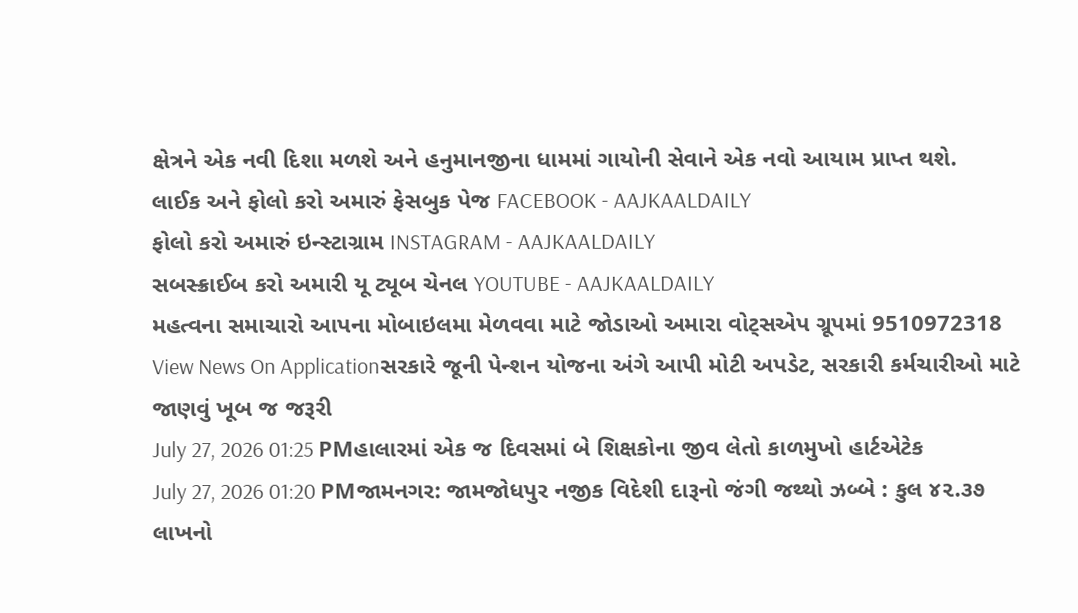ક્ષેત્રને એક નવી દિશા મળશે અને હનુમાનજીના ધામમાં ગાયોની સેવાને એક નવો આયામ પ્રાપ્ત થશે.
લાઈક અને ફોલો કરો અમારું ફેસબુક પેજ FACEBOOK - AAJKAALDAILY
ફોલો કરો અમારું ઇન્સ્ટાગ્રામ INSTAGRAM - AAJKAALDAILY
સબસ્ક્રાઈબ કરો અમારી યૂ ટ્યૂબ ચેનલ YOUTUBE - AAJKAALDAILY
મહત્વના સમાચારો આપના મોબાઇલમા મેળવવા માટે જોડાઓ અમારા વોટ્સએપ ગ્રૂપમાં 9510972318
View News On Applicationસરકારે જૂની પેન્શન યોજના અંગે આપી મોટી અપડેટ, સરકારી કર્મચારીઓ માટે જાણવું ખૂબ જ જરૂરી
July 27, 2026 01:25 PMહાલારમાં એક જ દિવસમાં બે શિક્ષકોના જીવ લેતો કાળમુખો હાર્ટએટેક
July 27, 2026 01:20 PMજામનગર: જામજોધપુર નજીક વિદેશી દારૂનો જંગી જથ્થો ઝબ્બે : કુલ ૪૨.૩૭ લાખનો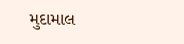મુદામાલ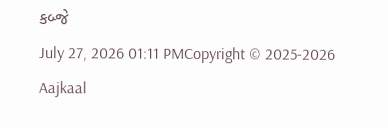કબ્જે
July 27, 2026 01:11 PMCopyright © 2025-2026 Aajkaal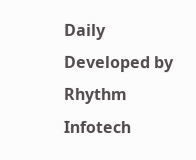Daily
Developed by Rhythm Infotech